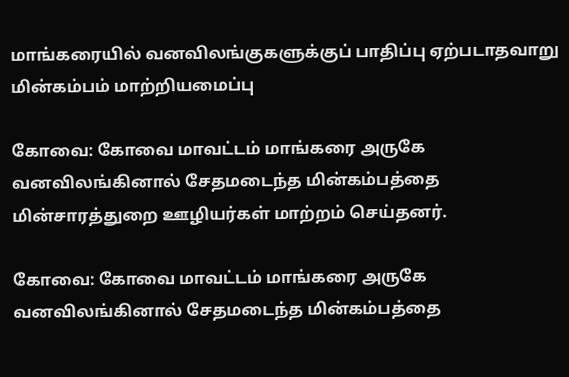மாங்கரையில் வனவிலங்குகளுக்குப் பாதிப்பு ஏற்படாதவாறு மின்கம்பம் மாற்றியமைப்பு

கோவை: கோவை மாவட்டம் மாங்கரை அருகே வனவிலங்கினால் சேதமடைந்த மின்கம்பத்தை மின்சாரத்துறை ஊழியர்கள் மாற்றம் செய்தனர்.

கோவை: கோவை மாவட்டம் மாங்கரை அருகே வனவிலங்கினால் சேதமடைந்த மின்கம்பத்தை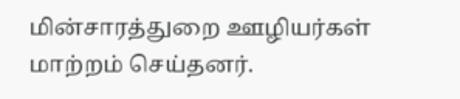மின்சாரத்துறை ஊழியர்கள் மாற்றம் செய்தனர்.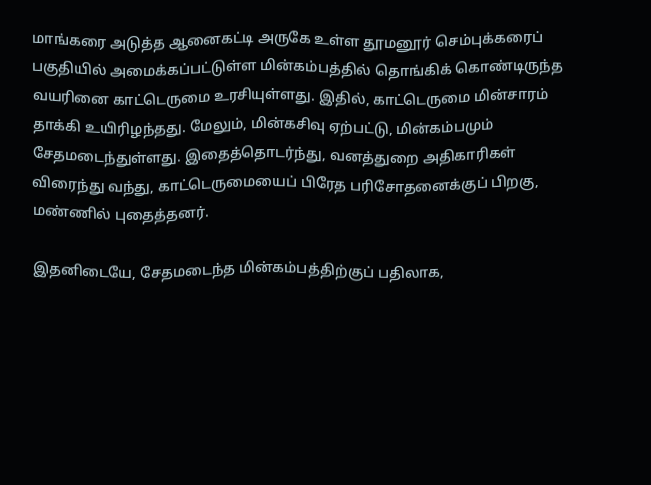மாங்கரை அடுத்த ஆனைகட்டி அருகே உள்ள தூமனூர் செம்புக்கரைப் பகுதியில் அமைக்கப்பட்டுள்ள மின்கம்பத்தில் தொங்கிக் கொண்டிருந்த வயரினை காட்டெருமை உரசியுள்ளது. இதில், காட்டெருமை மின்சாரம் தாக்கி உயிரிழந்தது. மேலும், மின்கசிவு ஏற்பட்டு, மின்கம்பமும் சேதமடைந்துள்ளது. இதைத்தொடர்ந்து, வனத்துறை அதிகாரிகள் விரைந்து வந்து, காட்டெருமையைப் பிரேத பரிசோதனைக்குப் பிறகு, மண்ணில் புதைத்தனர்.

இதனிடையே, சேதமடைந்த மின்கம்பத்திற்குப் பதிலாக,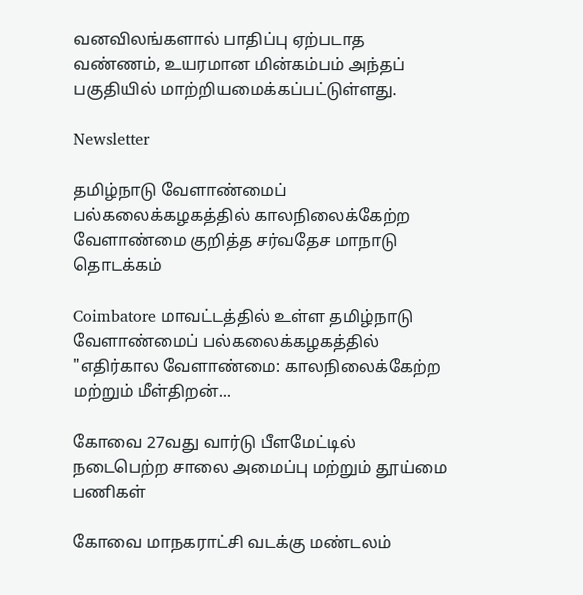வனவிலங்களால் பாதிப்பு ஏற்படாத வண்ணம், உயரமான மின்கம்பம் அந்தப் பகுதியில் மாற்றியமைக்கப்பட்டுள்ளது.

Newsletter

தமிழ்நாடு வேளாண்மைப் பல்கலைக்கழகத்தில் காலநிலைக்கேற்ற வேளாண்மை குறித்த சர்வதேச மாநாடு தொடக்கம்

Coimbatore மாவட்டத்தில் உள்ள தமிழ்நாடு வேளாண்மைப் பல்கலைக்கழகத்தில் "எதிர்கால வேளாண்மை: காலநிலைக்கேற்ற மற்றும் மீள்திறன்...

கோவை 27வது வார்டு பீளமேட்டில் நடைபெற்ற சாலை அமைப்பு மற்றும் தூய்மை பணிகள்

கோவை மாநகராட்சி வடக்கு மண்டலம்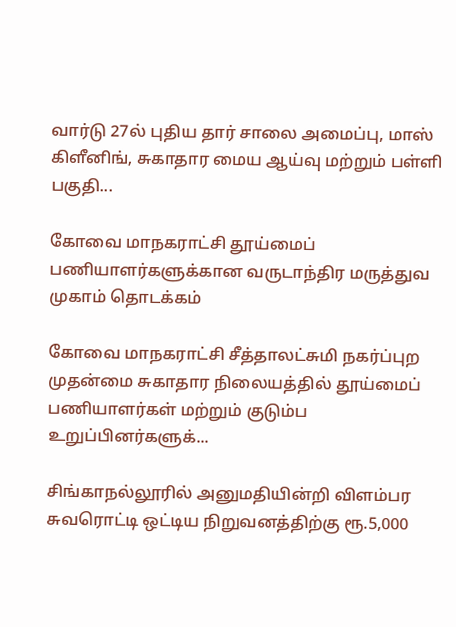வார்டு 27ல் புதிய தார் சாலை அமைப்பு, மாஸ் கிளீனிங், சுகாதார மைய ஆய்வு மற்றும் பள்ளி பகுதி...

கோவை மாநகராட்சி தூய்மைப் பணியாளர்களுக்கான வருடாந்திர மருத்துவ முகாம் தொடக்கம்

கோவை மாநகராட்சி சீத்தாலட்சுமி நகர்ப்புற முதன்மை சுகாதார நிலையத்தில் தூய்மைப் பணியாளர்கள் மற்றும் குடும்ப உறுப்பினர்களுக்...

சிங்காநல்லூரில் அனுமதியின்றி விளம்பர சுவரொட்டி ஒட்டிய நிறுவனத்திற்கு ரூ.5,000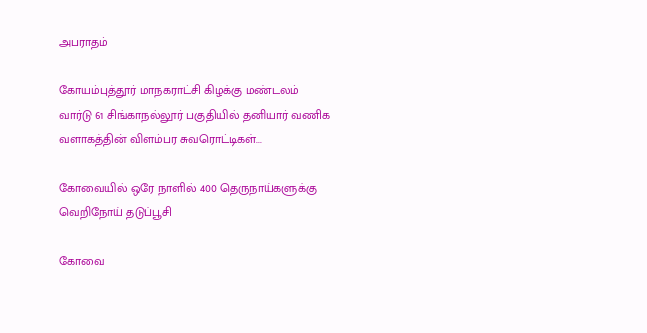அபராதம்

கோயம்புத்தூர் மாநகராட்சி கிழக்கு மண்டலம் வார்டு 61 சிங்காநல்லூர் பகுதியில் தனியார் வணிக வளாகத்தின் விளம்பர சுவரொட்டிகள்...

கோவையில் ஒரே நாளில் 400 தெருநாய்களுக்கு வெறிநோய் தடுப்பூசி

கோவை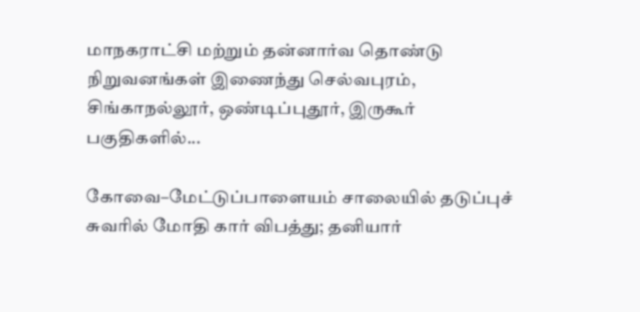மாநகராட்சி மற்றும் தன்னார்வ தொண்டு நிறுவனங்கள் இணைந்து செல்வபுரம், சிங்காநல்லூர், ஒண்டிப்புதூர், இருகூர் பகுதிகளில்...

கோவை–மேட்டுப்பாளையம் சாலையில் தடுப்புச் சுவரில் மோதி கார் விபத்து; தனியார்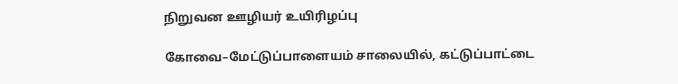நிறுவன ஊழியர் உயிரிழப்பு

கோவை–மேட்டுப்பாளையம் சாலையில், கட்டுப்பாட்டை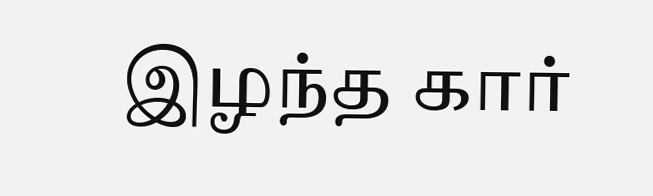இழந்த கார்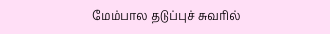மேம்பால தடுப்புச் சுவரில்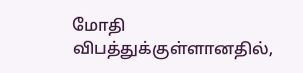மோதி விபத்துக்குள்ளானதில்,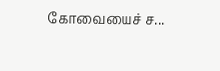கோவையைச் ச...